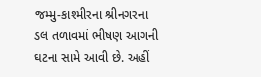જમ્મુ-કાશ્મીરના શ્રીનગરના ડલ તળાવમાં ભીષણ આગની ઘટના સામે આવી છે. અહીં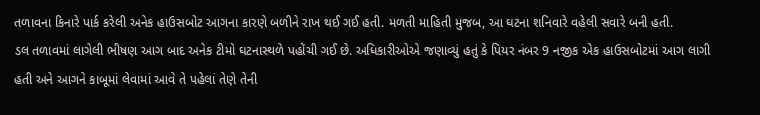તળાવના કિનારે પાર્ક કરેલી અનેક હાઉસબોટ આગના કારણે બળીને રાખ થઈ ગઈ હતી. મળતી માહિતી મુજબ, આ ઘટના શનિવારે વહેલી સવારે બની હતી.
ડલ તળાવમાં લાગેલી ભીષણ આગ બાદ અનેક ટીમો ઘટનાસ્થળે પહોંચી ગઈ છે. અધિકારીઓએ જણાવ્યું હતું કે પિયર નંબર 9 નજીક એક હાઉસબોટમાં આગ લાગી હતી અને આગને કાબૂમાં લેવામાં આવે તે પહેલાં તેણે તેની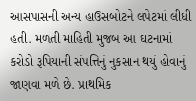આસપાસની અન્ય હાઉસબોટને લપેટમાં લીધી હતી. મળતી માહિતી મુજબ આ ઘટનામાં કરોડો રૂપિયાની સંપત્તિનું નુકસાન થયું હોવાનું જાણવા મળે છે. પ્રાથમિક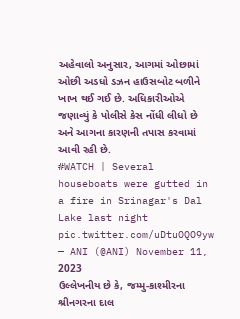અહેવાલો અનુસાર, આગમાં ઓછામાં ઓછી અડધો ડઝન હાઉસબોટ બળીને ખાખ થઈ ગઈ છે. અધિકારીઓએ જણાવ્યું કે પોલીસે કેસ નોંધી લીધો છે અને આગના કારણની તપાસ કરવામાં આવી રહી છે.
#WATCH | Several houseboats were gutted in a fire in Srinagar's Dal Lake last night pic.twitter.com/uDtuOQO9yw
— ANI (@ANI) November 11, 2023
ઉલ્લેખનીય છે કે, જમ્મુ-કાશ્મીરના શ્રીનગરના દાલ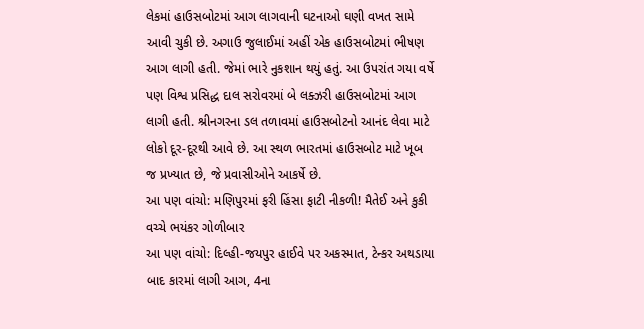લેકમાં હાઉસબોટમાં આગ લાગવાની ઘટનાઓ ઘણી વખત સામે આવી ચુકી છે. અગાઉ જુલાઈમાં અહીં એક હાઉસબોટમાં ભીષણ આગ લાગી હતી. જેમાં ભારે નુકશાન થયું હતું. આ ઉપરાંત ગયા વર્ષે પણ વિશ્વ પ્રસિદ્ધ દાલ સરોવરમાં બે લક્ઝરી હાઉસબોટમાં આગ લાગી હતી. શ્રીનગરના ડલ તળાવમાં હાઉસબોટનો આનંદ લેવા માટે લોકો દૂર-દૂરથી આવે છે. આ સ્થળ ભારતમાં હાઉસબોટ માટે ખૂબ જ પ્રખ્યાત છે, જે પ્રવાસીઓને આકર્ષે છે.
આ પણ વાંચો: મણિપુરમાં ફરી હિંસા ફાટી નીકળી! મૈતેઈ અને કુકી વચ્ચે ભયંકર ગોળીબાર
આ પણ વાંચો: દિલ્હી-જયપુર હાઈવે પર અકસ્માત, ટેન્કર અથડાયા બાદ કારમાં લાગી આગ, 4ના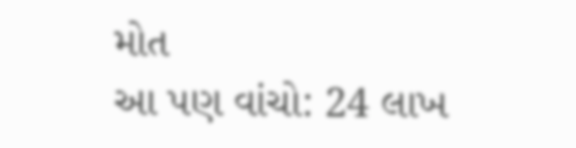મોત
આ પણ વાંચો: 24 લાખ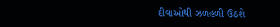દીવાઓથી ઝળહળી ઉઠશે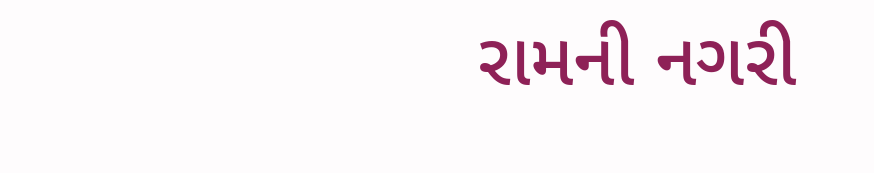રામની નગરી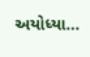અયોધ્યા…